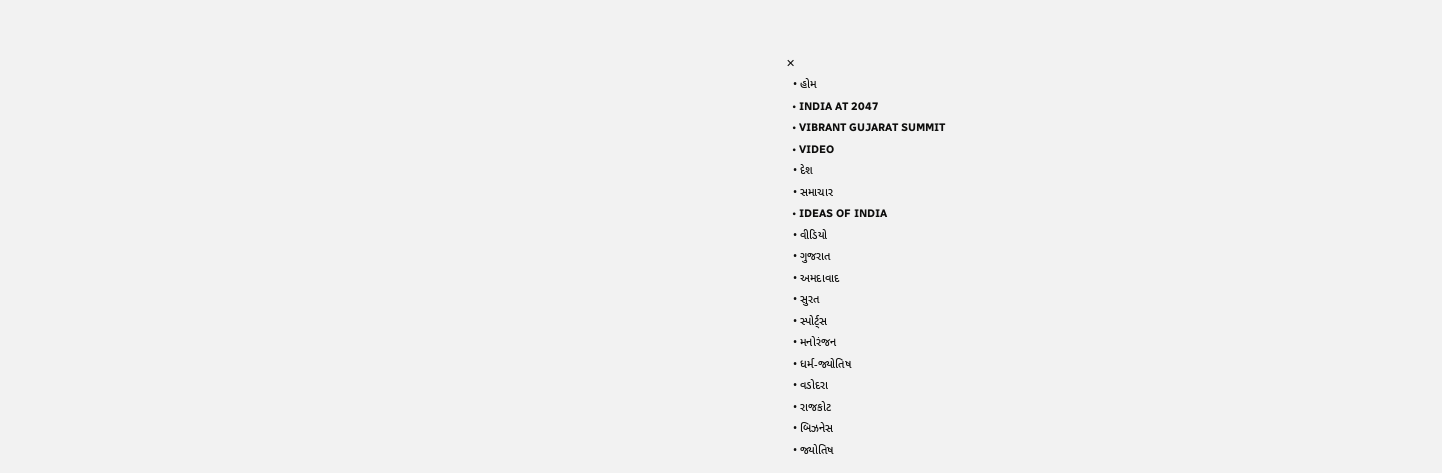✕
  • હોમ
  • INDIA AT 2047
  • VIBRANT GUJARAT SUMMIT
  • VIDEO
  • દેશ
  • સમાચાર
  • IDEAS OF INDIA
  • વીડિયો
  • ગુજરાત
  • અમદાવાદ
  • સુરત
  • સ્પોર્ટ્સ
  • મનોરંજન
  • ધર્મ-જ્યોતિષ
  • વડોદરા
  • રાજકોટ
  • બિઝનેસ
  • જ્યોતિષ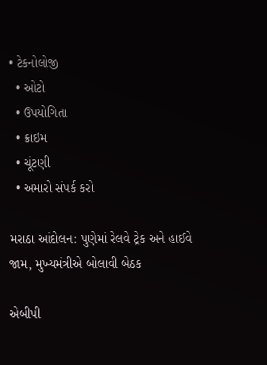• ટેકનોલોજી
  • ઓટો
  • ઉપયોગિતા
  • ક્રાઇમ
  • ચૂંટણી
  • અમારો સંપર્ક કરો

મરાઠા આંદોલન: પુણેમાં રેલવે ટ્રેક અને હાઈવે જામ, મુખ્યમંત્રીએ બોલાવી બેઠક

એબીપી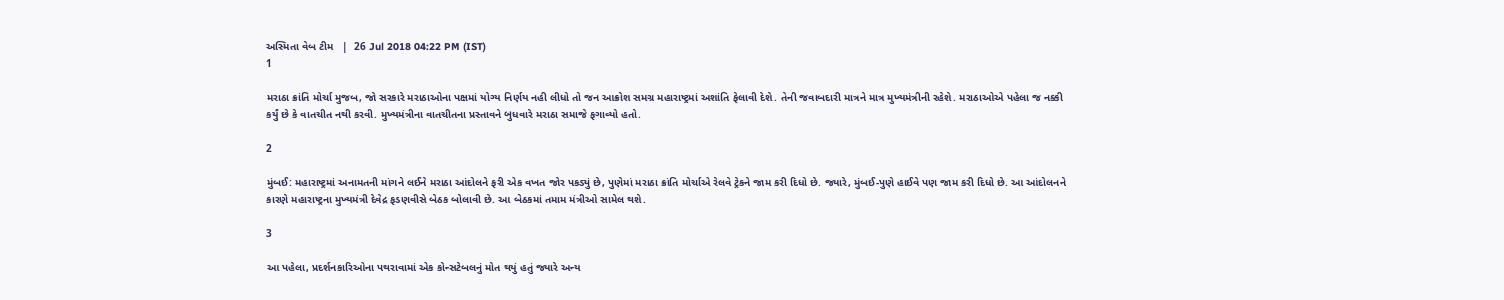અસ્મિતા વેબ ટીમ   |  26 Jul 2018 04:22 PM (IST)
1

મરાઠા ક્રાંતિ મોર્ચા મુજબ, જો સરકારે મરાઠાઓના પક્ષમાં યોગ્ય નિર્ણય નહી લીધો તો જન આક્રોશ સમગ્ર મહારાષ્ટ્રમાં અશાંતિ ફેલાવી દેશે. તેની જવાબદારી માત્રને માત્ર મુખ્યમંત્રીની રહેશે. મરાઠાઓએ પહેલા જ નક્કી કર્યું છે કે વાતચીત નથી કરવી. મુખ્યમંત્રીના વાતચીતના પ્રસ્તાવને બુધવારે મરાઠા સમાજે ફગાવ્યો હતો.

2

મુંબઈ: મહારાષ્ટ્રમાં અનામતની માંગને લઈને મરાઠા આંદોલને ફરી એક વખત જોર પકડ્યું છે, પુણેમાં મરાઠા ક્રાંતિ મોર્ચાએ રેલવે ટ્રેકને જામ કરી દિધો છે. જ્યારે, મુંબઈ-પુણે હાઈવે પણ જામ કરી દિધો છે. આ આંદોલનને કારણે મહારાષ્ટ્રના મુખ્યમંત્રી દેવેદ્ર ફડણવીસે બેઠક બોલાવી છે. આ બેઠકમાં તમામ મંત્રીઓ સામેલ થશે.

3

આ પહેલા, પ્રદર્શનકારિઓના પથરાવામાં એક કોન્સટેબલનું મોત થયું હતું જ્યારે અન્ય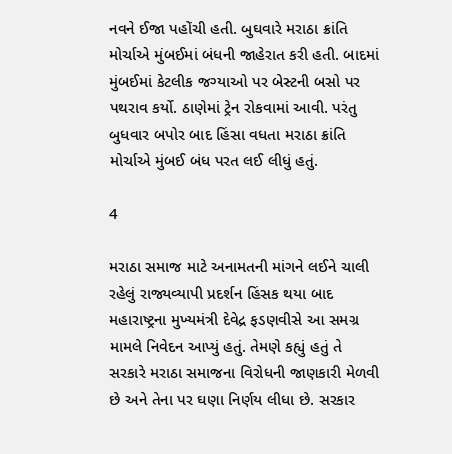નવને ઈજા પહોંચી હતી. બુઘવારે મરાઠા ક્રાંતિ મોર્ચાએ મુંબઈમાં બંધની જાહેરાત કરી હતી. બાદમાં મુંબઈમાં કેટલીક જગ્યાઓ પર બેસ્ટની બસો પર પથરાવ કર્યો. ઠાણેમાં ટ્રેન રોકવામાં આવી. પરંતુ બુધવાર બપોર બાદ હિંસા વધતા મરાઠા ક્રાંતિ મોર્ચાએ મુંબઈ બંધ પરત લઈ લીધું હતું.

4

મરાઠા સમાજ માટે અનામતની માંગને લઈને ચાલી રહેલું રાજ્યવ્યાપી પ્રદર્શન હિંસક થયા બાદ મહારાષ્ટ્રના મુખ્યમંત્રી દેવેદ્ર ફડણવીસે આ સમગ્ર મામલે નિવેદન આપ્યું હતું. તેમણે કહ્યું હતું તે સરકારે મરાઠા સમાજના વિરોધની જાણકારી મેળવી છે અને તેના પર ઘણા નિર્ણય લીધા છે. સરકાર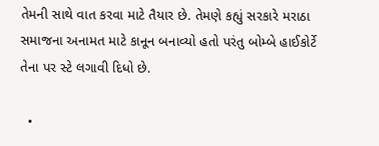તેમની સાથે વાત કરવા માટે તૈયાર છે. તેમણે કહ્યું સરકારે મરાઠા સમાજના અનામત માટે કાનૂન બનાવ્યો હતો પરંતુ બોમ્બે હાઈકોર્ટે તેના પર સ્ટે લગાવી દિધો છે.

  •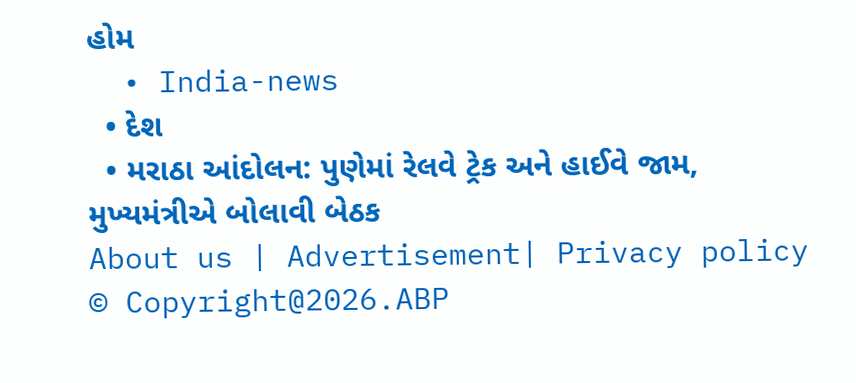હોમ
  • India-news
  • દેશ
  • મરાઠા આંદોલન: પુણેમાં રેલવે ટ્રેક અને હાઈવે જામ, મુખ્યમંત્રીએ બોલાવી બેઠક
About us | Advertisement| Privacy policy
© Copyright@2026.ABP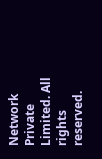Network Private Limited. All rights reserved.